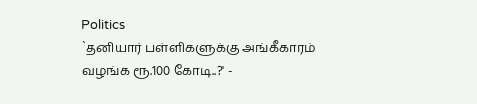Politics
`தனியார் பள்ளிகளுக்கு அங்கீகாரம் வழங்க ரூ.100 கோடி..?' -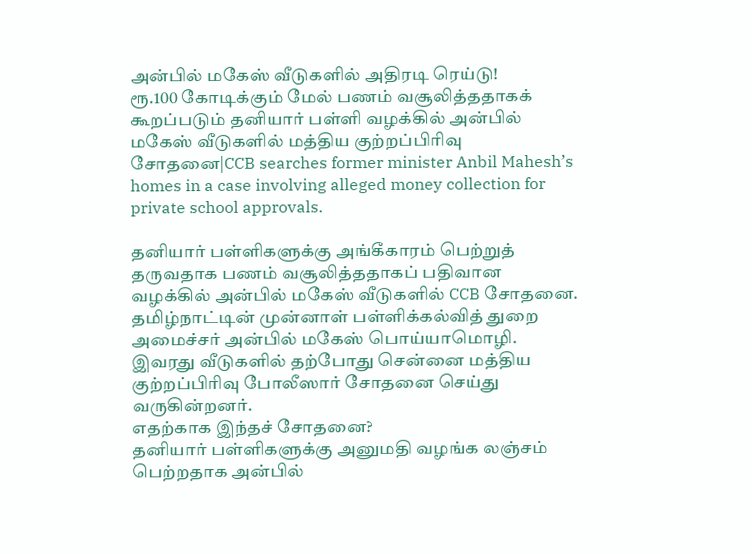அன்பில் மகேஸ் வீடுகளில் அதிரடி ரெய்டு!
ரூ.100 கோடிக்கும் மேல் பணம் வசூலித்ததாகக் கூறப்படும் தனியார் பள்ளி வழக்கில் அன்பில் மகேஸ் வீடுகளில் மத்திய குற்றப்பிரிவு சோதனை|CCB searches former minister Anbil Mahesh’s homes in a case involving alleged money collection for private school approvals.

தனியார் பள்ளிகளுக்கு அங்கீகாரம் பெற்றுத் தருவதாக பணம் வசூலித்ததாகப் பதிவான வழக்கில் அன்பில் மகேஸ் வீடுகளில் CCB சோதனை.
தமிழ்நாட்டின் முன்னாள் பள்ளிக்கல்வித் துறை அமைச்சர் அன்பில் மகேஸ் பொய்யாமொழி.
இவரது வீடுகளில் தற்போது சென்னை மத்திய குற்றப்பிரிவு போலீஸார் சோதனை செய்து வருகின்றனர்.
எதற்காக இந்தச் சோதனை?
தனியார் பள்ளிகளுக்கு அனுமதி வழங்க லஞ்சம் பெற்றதாக அன்பில்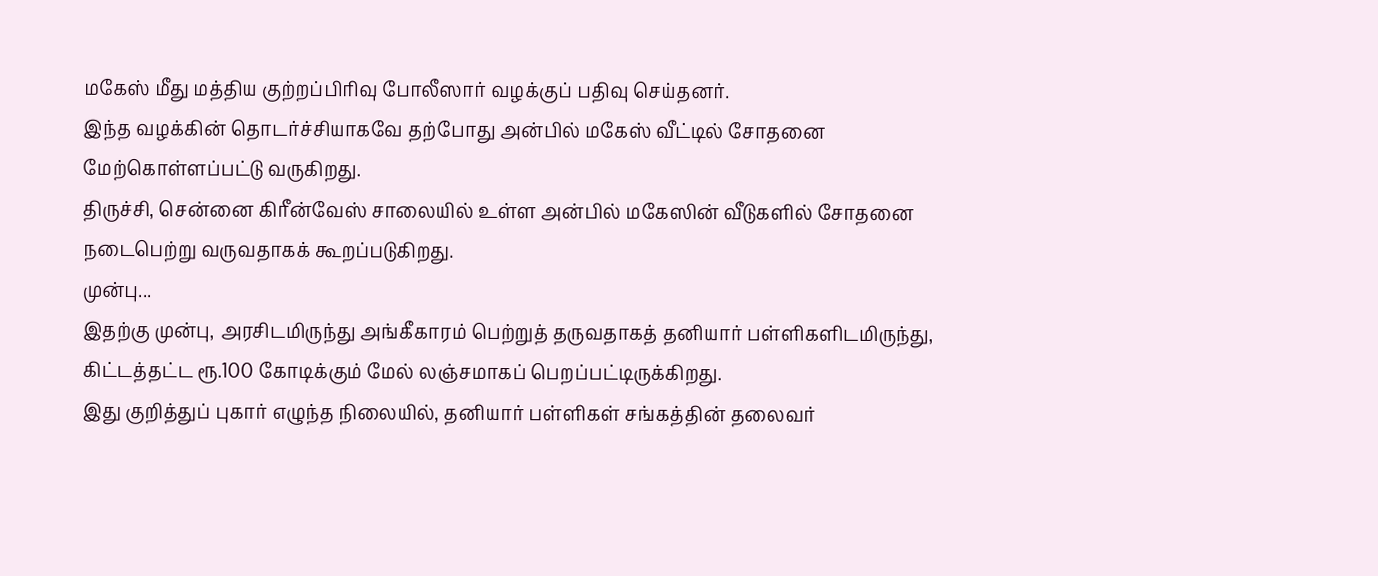மகேஸ் மீது மத்திய குற்றப்பிரிவு போலீஸார் வழக்குப் பதிவு செய்தனர்.
இந்த வழக்கின் தொடர்ச்சியாகவே தற்போது அன்பில் மகேஸ் வீட்டில் சோதனை மேற்கொள்ளப்பட்டு வருகிறது.
திருச்சி, சென்னை கிரீன்வேஸ் சாலையில் உள்ள அன்பில் மகேஸின் வீடுகளில் சோதனை நடைபெற்று வருவதாகக் கூறப்படுகிறது.
முன்பு...
இதற்கு முன்பு, அரசிடமிருந்து அங்கீகாரம் பெற்றுத் தருவதாகத் தனியார் பள்ளிகளிடமிருந்து, கிட்டத்தட்ட ரூ.100 கோடிக்கும் மேல் லஞ்சமாகப் பெறப்பட்டிருக்கிறது.
இது குறித்துப் புகார் எழுந்த நிலையில், தனியார் பள்ளிகள் சங்கத்தின் தலைவர்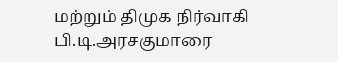மற்றும் திமுக நிர்வாகி பி.டி.அரசகுமாரை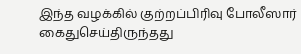இந்த வழக்கில் குற்றப்பிரிவு போலீஸார் கைதுசெய்திருந்தது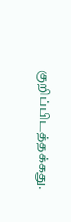குறிப்பிடத்தக்கது.